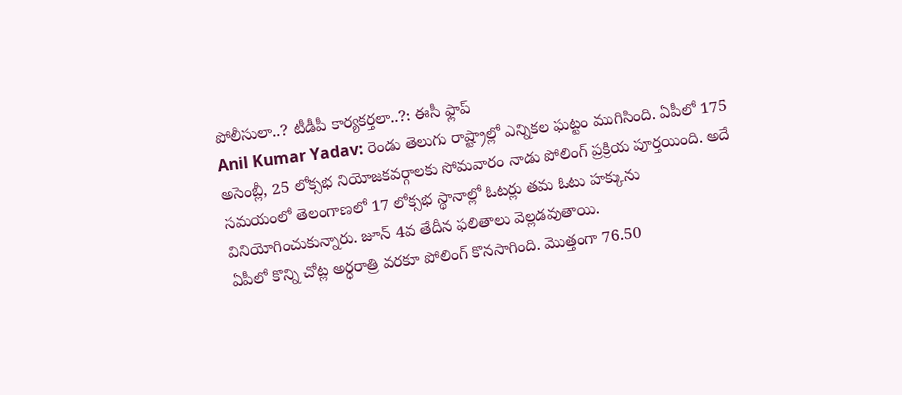పోలీసులా..? టీడీపీ కార్యకర్తలా..?: ఈసీ ఫ్లాప్
Anil Kumar Yadav: రెండు తెలుగు రాష్ట్రాల్లో ఎన్నికల ఘట్టం ముగిసింది. ఏపీలో 175 అసెంబ్లీ, 25 లోక్సభ నియోజకవర్గాలకు సోమవారం నాడు పోలింగ్ ప్రక్రియ పూర్తయింది. అదే సమయంలో తెలంగాణలో 17 లోక్సభ స్థానాల్లో ఓటర్లు తమ ఓటు హక్కును వినియోగించుకున్నారు. జూన్ 4వ తేదీన ఫలితాలు వెల్లడవుతాయి.
ఏపీలో కొన్ని చోట్ల అర్ధరాత్రి వరకూ పోలింగ్ కొనసాగింది. మొత్తంగా 76.50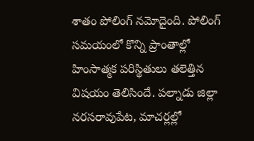శాతం పోలింగ్ నమోదైంది. పోలింగ్ సమయంలో కొన్ని ప్రాంతాల్లో హింసాత్మక పరిస్థితులు తలెత్తిన విషయం తెలిసిందే. పల్నాడు జిల్లా నరసరావుపేట, మాచర్లల్లో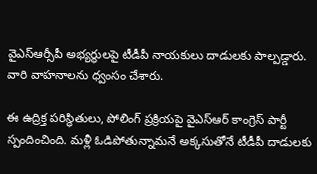వైఎస్ఆర్సీపీ అభ్యర్థులపై టీడీపీ నాయకులు దాడులకు పాల్పడ్డారు. వారి వాహనాలను ధ్వంసం చేశారు.

ఈ ఉద్రిక్త పరిస్థితులు, పోలింగ్ ప్రక్రియపై వైఎస్ఆర్ కాంగ్రెస్ పార్టీ స్పందించింది. మళ్లీ ఓడిపోతున్నామనే అక్కసుతోనే టీడీపీ దాడులకు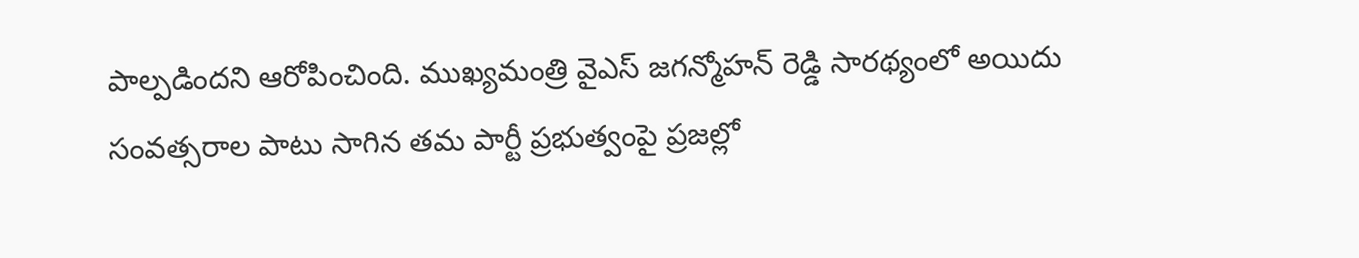పాల్పడిందని ఆరోపించింది. ముఖ్యమంత్రి వైఎస్ జగన్మోహన్ రెడ్డి సారథ్యంలో అయిదు సంవత్సరాల పాటు సాగిన తమ పార్టీ ప్రభుత్వంపై ప్రజల్లో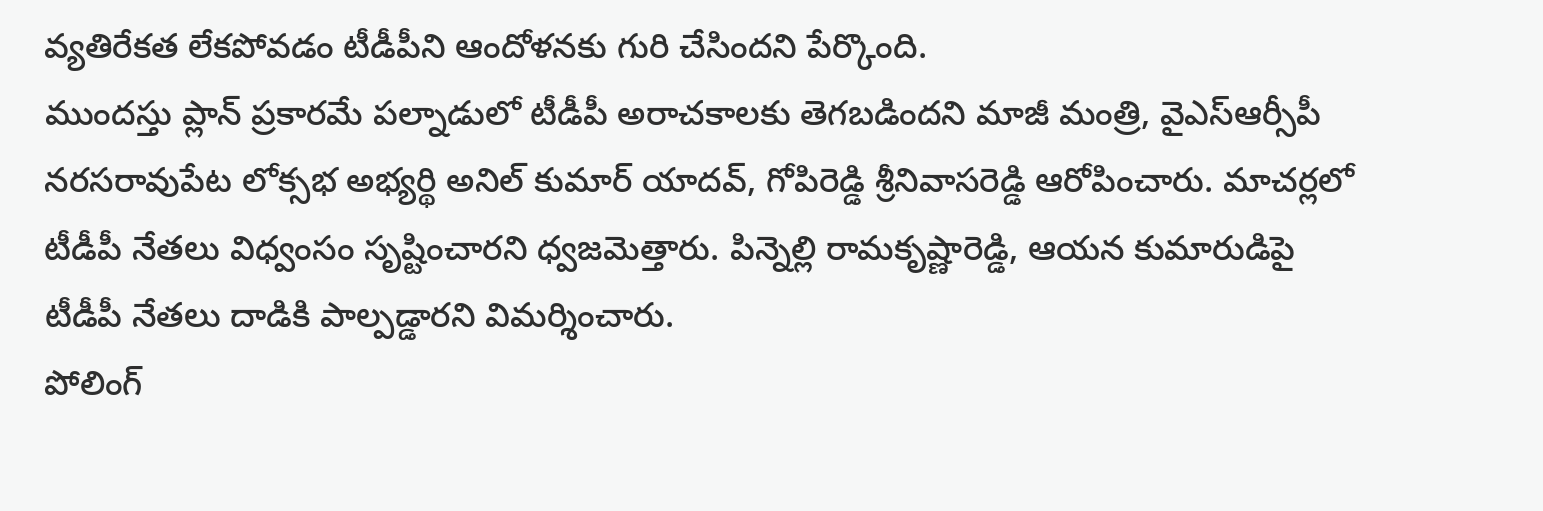వ్యతిరేకత లేకపోవడం టీడీపీని ఆందోళనకు గురి చేసిందని పేర్కొంది.
ముందస్తు ప్లాన్ ప్రకారమే పల్నాడులో టీడీపీ అరాచకాలకు తెగబడిందని మాజీ మంత్రి, వైఎస్ఆర్సీపీ నరసరావుపేట లోక్సభ అభ్యర్థి అనిల్ కుమార్ యాదవ్, గోపిరెడ్డి శ్రీనివాసరెడ్డి ఆరోపించారు. మాచర్లలో టీడీపీ నేతలు విధ్వంసం సృష్టించారని ధ్వజమెత్తారు. పిన్నెల్లి రామకృష్ణారెడ్డి, ఆయన కుమారుడిపై టీడీపీ నేతలు దాడికి పాల్పడ్డారని విమర్శించారు.
పోలింగ్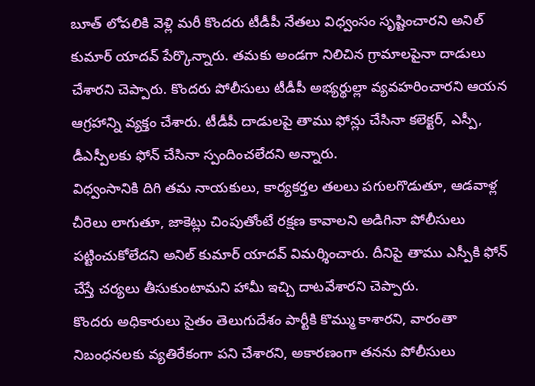బూత్ లోపలికి వెళ్లి మరీ కొందరు టీడీపీ నేతలు విధ్వంసం సృష్టించారని అనిల్ కుమార్ యాదవ్ పేర్కొన్నారు. తమకు అండగా నిలిచిన గ్రామాలపైనా దాడులు చేశారని చెప్పారు. కొందరు పోలీసులు టీడీపీ అభ్యర్థుల్లా వ్యవహరించారని ఆయన ఆగ్రహాన్ని వ్యక్తం చేశారు. టీడీపీ దాడులపై తాము ఫోన్లు చేసినా కలెక్టర్, ఎస్పీ, డీఎస్పీలకు ఫోన్ చేసినా స్పందించలేదని అన్నారు.
విధ్వంసానికి దిగి తమ నాయకులు, కార్యకర్తల తలలు పగులగొడుతూ, ఆడవాళ్ల చీరెలు లాగుతూ, జాకెట్లు చింపుతోంటే రక్షణ కావాలని అడిగినా పోలీసులు పట్టించుకోలేదని అనిల్ కుమార్ యాదవ్ విమర్శించారు. దీనిపై తాము ఎస్పీకి ఫోన్ చేస్తే చర్యలు తీసుకుంటామని హామీ ఇచ్చి దాటవేశారని చెప్పారు.
కొందరు అధికారులు సైతం తెలుగుదేశం పార్టీకి కొమ్ము కాశారని, వారంతా నిబంధనలకు వ్యతిరేకంగా పని చేశారని, అకారణంగా తనను పోలీసులు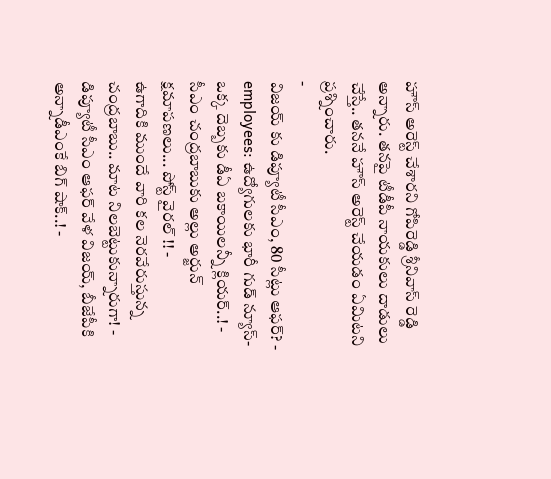హౌస్ అరెస్ట్ చేశారని గోపిరెడ్డి శ్రీనివాస్ రెడ్డి అన్నారు. తనపై టీడీపీ నాయకులు దాడులు చేస్తే.. తననే హౌస్ అరెస్ట్ చేయడం ఏమిటని ప్రశ్నించారు.
-
విజయ్ కు డిప్యూటీ సీఎం, 80 సీట్లు ఆఫర్? -
employees: ఉద్యోగులకు భారీ గుడ్ న్యూస్-ఒక్క దెబ్బకు డీఏ బకాయిలన్నీ క్లియర్..! -
సీఎం చంద్రబాబుకు అల్లు అర్జున్ క్షమాపణలు... పోస్ట్ వైరల్ !! -
ఉగాదికి ముందే వారి కల నెరవేరుస్తున్న చంద్రబాబు.. మాట నిలబెట్టుకున్నారుగా! -
డిప్యూటీ సీఎం ఆఫర్ వేళ విజయ్, బీజేపీకి అన్నాడీఎంకే బిగ్ షాక్..! -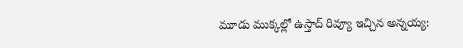మూడు ముక్కల్లో ఉస్తాద్ రివ్యూ ఇచ్చిన అన్నయ్య: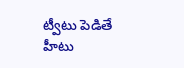ట్వీటు పెడితే హీటు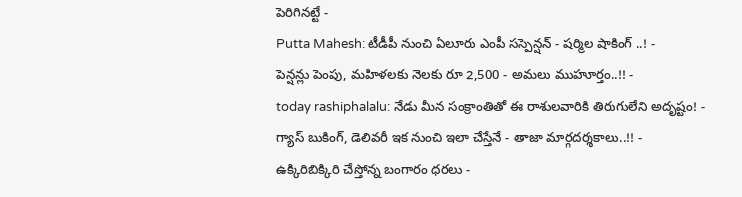పెరిగినట్టే -
Putta Mahesh: టీడీపీ నుంచి ఏలూరు ఎంపీ సస్పెన్షన్ - షర్మిల షాకింగ్ ..! -
పెన్షన్లు పెంపు, మహిళలకు నెలకు రూ 2,500 - అమలు ముహూర్తం..!! -
today rashiphalalu: నేడు మీన సంక్రాంతితో ఈ రాశులవారికి తిరుగులేని అదృష్టం! -
గ్యాస్ బుకింగ్, డెలివరీ ఇక నుంచి ఇలా చేస్తేనే - తాజా మార్గదర్శకాలు..!! -
ఉక్కిరిబిక్కిరి చేస్తోన్న బంగారం ధరలు -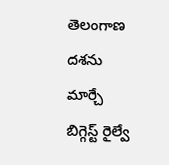తెలంగాణ దశను మార్చే బిగ్గెస్ట్ రైల్వే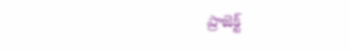ప్రాజెక్ట్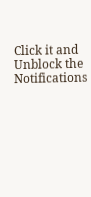Click it and Unblock the Notifications